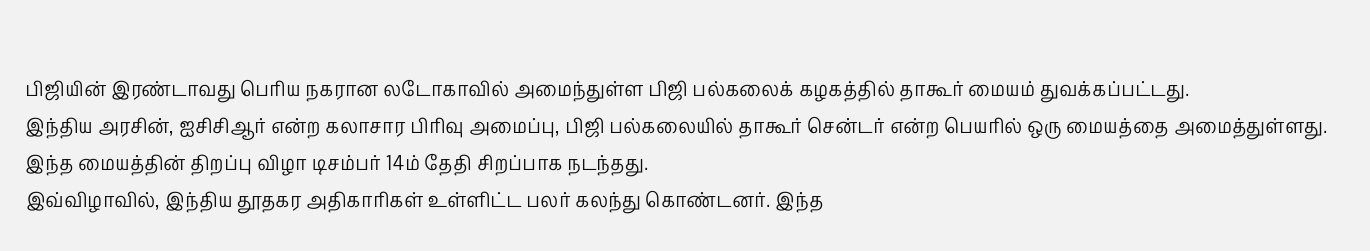பிஜியின் இரண்டாவது பெரிய நகரான லடோகாவில் அமைந்துள்ள பிஜி பல்கலைக் கழகத்தில் தாகூர் மையம் துவக்கப்பட்டது.
இந்திய அரசின், ஐசிசிஆர் என்ற கலாசார பிரிவு அமைப்பு, பிஜி பல்கலையில் தாகூர் சென்டர் என்ற பெயரில் ஒரு மையத்தை அமைத்துள்ளது. இந்த மையத்தின் திறப்பு விழா டிசம்பர் 14ம் தேதி சிறப்பாக நடந்தது.
இவ்விழாவில், இந்திய தூதகர அதிகாரிகள் உள்ளிட்ட பலர் கலந்து கொண்டனர். இந்த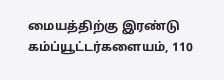மையத்திற்கு இரண்டு கம்ப்யூட்டர்களையம், 110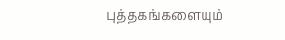புத்தகங்களையும்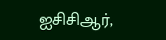ஐசிசிஆர்,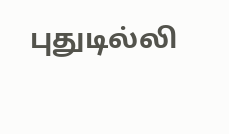புதுடில்லி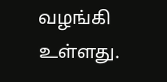வழங்கி உள்ளது.